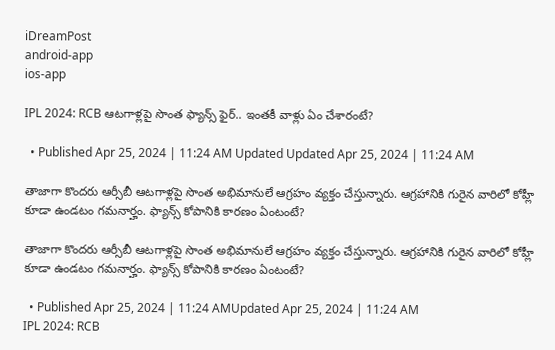iDreamPost
android-app
ios-app

IPL 2024: RCB ఆటగాళ్లపై సొంత ఫ్యాన్స్ ఫైర్.. ఇంతకీ వాళ్లు ఏం చేశారంటే?

  • Published Apr 25, 2024 | 11:24 AM Updated Updated Apr 25, 2024 | 11:24 AM

తాజాగా కొందరు ఆర్సీబీ ఆటగాళ్లపై సొంత అభిమానులే ఆగ్రహం వ్యక్తం చేస్తున్నారు. ఆగ్రహానికి గురైన వారిలో కోహ్లీ కూడా ఉండటం గమనార్హం. ఫ్యాన్స్ కోపానికి కారణం ఏంటంటే?

తాజాగా కొందరు ఆర్సీబీ ఆటగాళ్లపై సొంత అభిమానులే ఆగ్రహం వ్యక్తం చేస్తున్నారు. ఆగ్రహానికి గురైన వారిలో కోహ్లీ కూడా ఉండటం గమనార్హం. ఫ్యాన్స్ కోపానికి కారణం ఏంటంటే?

  • Published Apr 25, 2024 | 11:24 AMUpdated Apr 25, 2024 | 11:24 AM
IPL 2024: RCB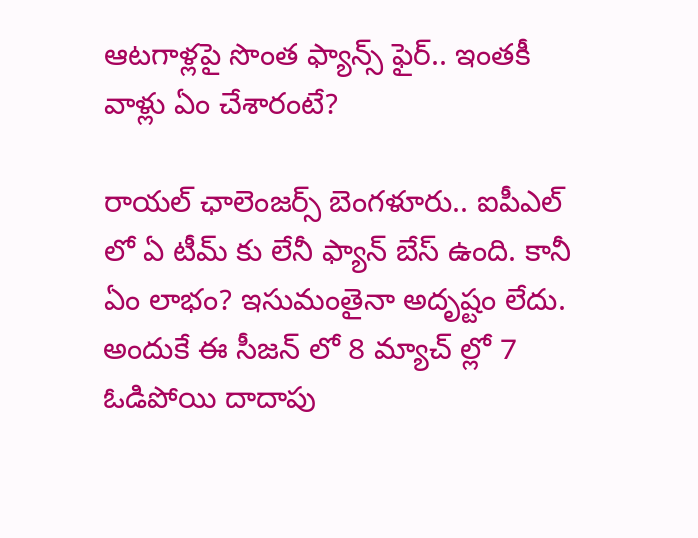ఆటగాళ్లపై సొంత ఫ్యాన్స్ ఫైర్.. ఇంతకీ వాళ్లు ఏం చేశారంటే?

రాయల్ ఛాలెంజర్స్ బెంగళూరు.. ఐపీఎల్ లో ఏ టీమ్ కు లేనీ ఫ్యాన్ బేస్ ఉంది. కానీ ఏం లాభం? ఇసుమంతైనా అదృష్టం లేదు. అందుకే ఈ సీజన్ లో 8 మ్యాచ్ ల్లో 7 ఓడిపోయి దాదాపు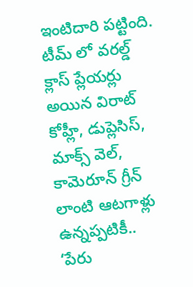ఇంటిదారి పట్టింది. టీమ్ లో వరల్డ్ క్లాస్ ప్లేయర్లు అయిన విరాట్ కోహ్లీ, డుప్లెసిస్, మాక్స్ వెల్, కామెరూన్ గ్రీన్ లాంటి ఆటగాళ్లు ఉన్నప్పటికీ.. ‘పేరు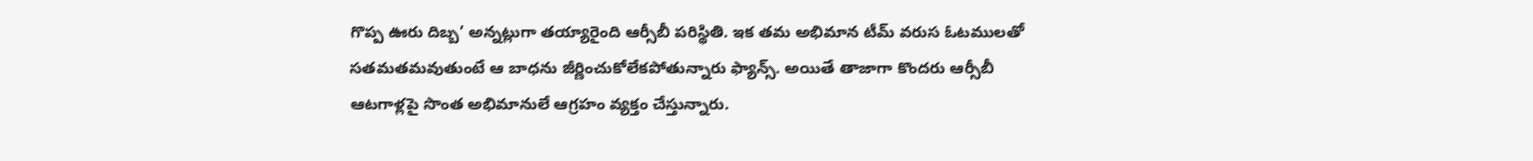గొప్ప ఊరు దిబ్బ’ అన్నట్లుగా తయ్యారైంది ఆర్సీబీ పరిస్థితి. ఇక తమ అభిమాన టీమ్ వరుస ఓటములతో సతమతమవుతుంటే ఆ బాధను జీర్ణించుకోలేకపోతున్నారు ఫ్యాన్స్. అయితే తాజాగా కొందరు ఆర్సీబీ ఆటగాళ్లపై సొంత అభిమానులే ఆగ్రహం వ్యక్తం చేస్తున్నారు.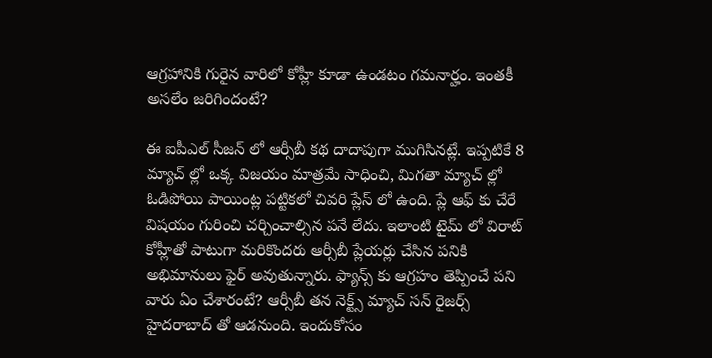ఆగ్రహానికి గురైన వారిలో కోహ్లీ కూడా ఉండటం గమనార్హం. ఇంతకీ అసలేం జరిగిందంటే?

ఈ ఐపీఎల్ సీజన్ లో ఆర్సీబీ కథ దాదాపుగా ముగిసినట్లే. ఇప్పటికే 8 మ్యాచ్ ల్లో ఒక్క విజయం మాత్రమే సాధించి, మిగతా మ్యాచ్ ల్లో ఓడిపోయి పాయింట్ల పట్టికలో చివరి ప్లేస్ లో ఉంది. ప్లే ఆఫ్ కు చేరే విషయం గురించి చర్చించాల్సిన పనే లేదు. ఇలాంటి టైమ్ లో విరాట్ కోహ్లీతో పాటుగా మరికొందరు ఆర్సీబీ ప్లేయర్లు చేసిన పనికి అభిమానులు ఫైర్ అవుతున్నారు. ఫ్యాన్స్ కు ఆగ్రహం తెప్పించే పని వారు ఏం చేశారంటే? ఆర్సీబీ తన నెక్ట్స్ మ్యాచ్ సన్ రైజర్స్ హైదరాబాద్ తో ఆడనుంది. ఇందుకోసం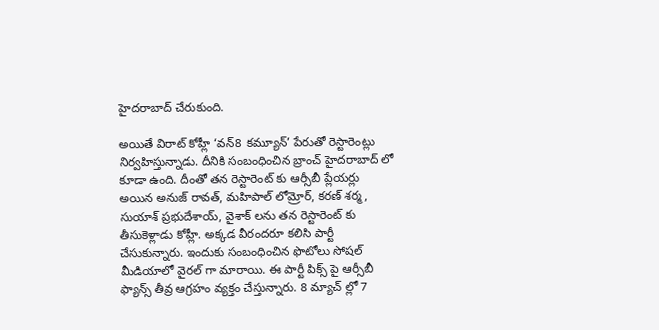హైదరాబాద్ చేరుకుంది.

అయితే విరాట్ కోహ్లీ ‘వన్8 కమ్యూన్’ పేరుతో రెస్టారెంట్లు నిర్వహిస్తున్నాడు. దీనికి సంబంధించిన బ్రాంచ్ హైదరాబాద్ లో కూడా ఉంది. దీంతో తన రెస్టారెంట్ కు ఆర్సీబీ ప్లేయర్లు అయిన అనుజ్ రావత్, మహిపాల్ లోమ్రోర్, కరణ్ శర్మ, సుయాశ్ ప్రభుదేశాయ్, వైశాక్ లను తన రెస్టారెంట్ కు తీసుకెళ్లాడు కోహ్లీ. అక్కడ వీరందరూ కలిసి పార్టీ చేసుకున్నారు. ఇందుకు సంబంధించిన ఫొటోలు సోషల్ మీడియాలో వైరల్ గా మారాయి. ఈ పార్టీ పిక్స్ పై ఆర్సీబీ ఫ్యాన్స్ తీవ్ర ఆగ్రహం వ్యక్తం చేస్తున్నారు. 8 మ్యాచ్ ల్లో 7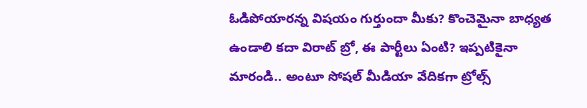ఓడిపోయారన్న విషయం గుర్తుందా మీకు? కొంచెమైనా బాధ్యత ఉండాలి కదా విరాట్ బ్రో, ఈ పార్టీలు ఏంటి? ఇప్పటికైనా మారండి.. అంటూ సోషల్ మీడియా వేదికగా ట్రోల్స్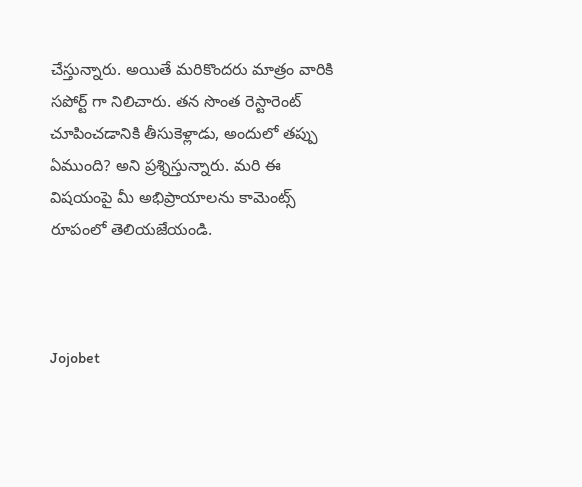చేస్తున్నారు. అయితే మరికొందరు మాత్రం వారికి సపోర్ట్ గా నిలిచారు. తన సొంత రెస్టారెంట్ చూపించడానికి తీసుకెళ్లాడు, అందులో తప్పు ఏముంది? అని ప్రశ్నిస్తున్నారు. మరి ఈ విషయంపై మీ అభిప్రాయాలను కామెంట్స్ రూపంలో తెలియజేయండి.



Jojobet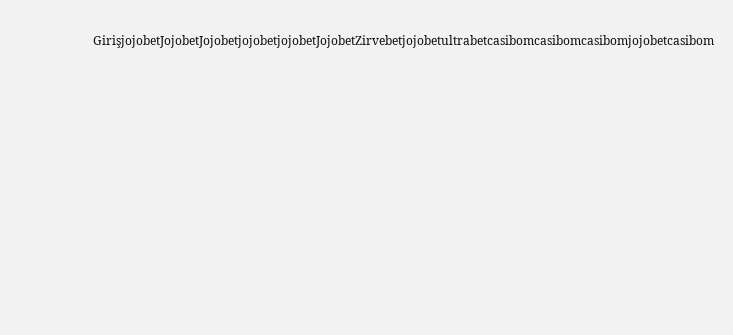GirişjojobetJojobetJojobetjojobetjojobetJojobetZirvebetjojobetultrabetcasibomcasibomcasibomjojobetcasibom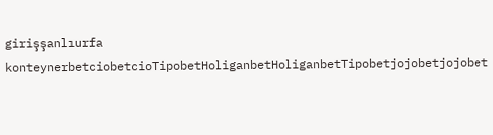girişşanlıurfa konteynerbetciobetcioTipobetHoliganbetHoliganbetTipobetjojobetjojobet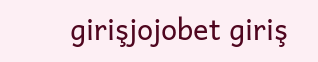girişjojobet giriş